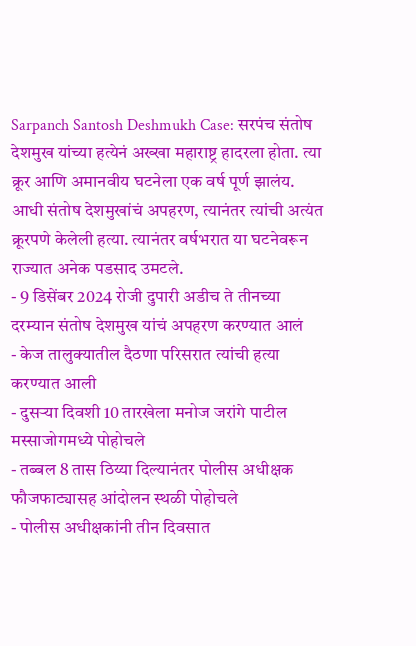Sarpanch Santosh Deshmukh Case: सरपंच संतोष देशमुख यांच्या हत्येनं अख्खा महाराष्ट्र हादरला होता. त्या क्रूर आणि अमानवीय घटनेला एक वर्ष पूर्ण झालंय. आधी संतोष देशमुखांचं अपहरण, त्यानंतर त्यांची अत्यंत क्रूरपणे केलेली हत्या. त्यानंतर वर्षभरात या घटनेवरून राज्यात अनेक पडसाद उमटले.
- 9 डिसेंबर 2024 रोजी दुपारी अडीच ते तीनच्या दरम्यान संतोष देशमुख यांचं अपहरण करण्यात आलं
- केज तालुक्यातील दैठणा परिसरात त्यांची हत्या करण्यात आली
- दुसऱ्या दिवशी 10 तारखेला मनोज जरांगे पाटील मस्साजोगमध्ये पोहोचले
- तब्बल 8 तास ठिय्या दिल्यानंतर पोलीस अधीक्षक फौजफाट्यासह आंदोलन स्थळी पोहोचले
- पोलीस अधीक्षकांनी तीन दिवसात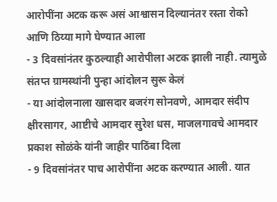आरोपींना अटक करू असं आश्वासन दिल्यानंतर रस्ता रोको आणि ठिय्या मागे घेण्यात आला
- 3 दिवसांनंतर कुठल्याही आरोपीला अटक झाली नाही. त्यामुळे संतप्त ग्रामस्थांनी पुन्हा आंदोलन सुरू केलं
- या आंदोलनाला खासदार बजरंग सोनवणे, आमदार संदीप क्षीरसागर, आष्टीचे आमदार सुरेश धस, माजलगावचे आमदार प्रकाश सोळंके यांनी जाहीर पाठिंबा दिला
- 9 दिवसांनंतर पाच आरोपींना अटक करण्यात आली. यात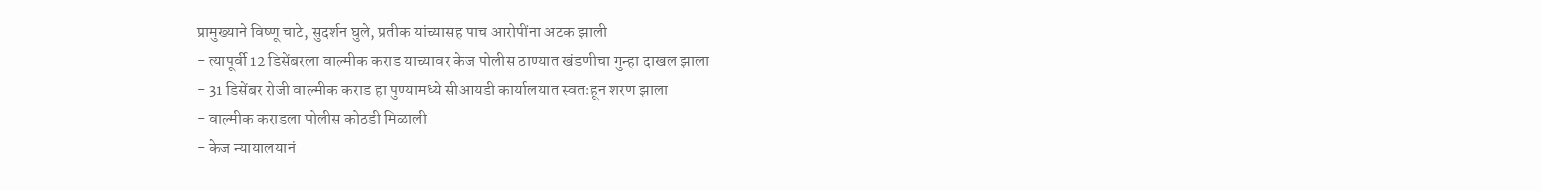प्रामुख्याने विष्णू चाटे, सुदर्शन घुले, प्रतीक यांच्यासह पाच आरोपींना अटक झाली
- त्यापूर्वी 12 डिसेंबरला वाल्मीक कराड याच्यावर केज पोलीस ठाण्यात खंडणीचा गुन्हा दाखल झाला
- 31 डिसेंबर रोजी वाल्मीक कराड हा पुण्यामध्ये सीआयडी कार्यालयात स्वतःहून शरण झाला
- वाल्मीक कराडला पोलीस कोठडी मिळाली
- केज न्यायालयानं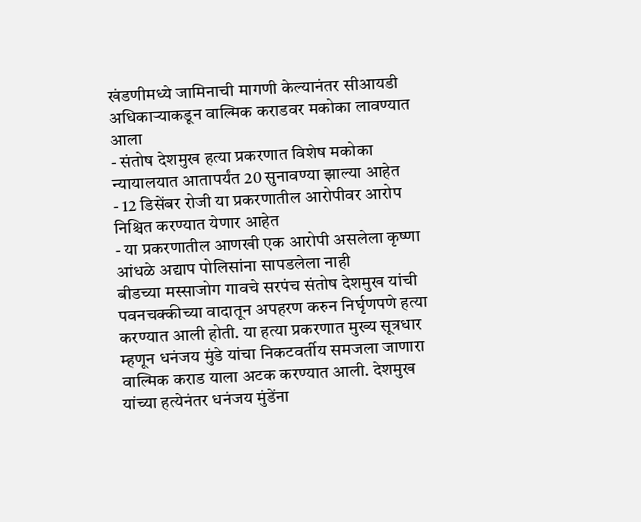खंडणीमध्ये जामिनाची मागणी केल्यानंतर सीआयडी अधिकाऱ्याकडून वाल्मिक कराडवर मकोका लावण्यात आला
- संतोष देशमुख हत्या प्रकरणात विशेष मकोका न्यायालयात आतापर्यंत 20 सुनावण्या झाल्या आहेत
- 12 डिसेंबर रोजी या प्रकरणातील आरोपीवर आरोप निश्चित करण्यात येणार आहेत
- या प्रकरणातील आणखी एक आरोपी असलेला कृष्णा आंधळे अद्याप पोलिसांना सापडलेला नाही
बीडच्या मस्साजोग गावचे सरपंच संतोष देशमुख यांची पवनचक्कीच्या वादातून अपहरण करुन निर्घृणपणे हत्या करण्यात आली होती. या हत्या प्रकरणात मुख्य सूत्रधार म्हणून धनंजय मुंडे यांचा निकटवर्तीय समजला जाणारा वाल्मिक कराड याला अटक करण्यात आली. देशमुख यांच्या हत्येनंतर धनंजय मुंडेंना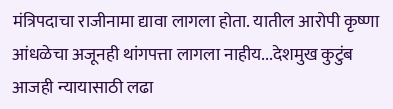मंत्रिपदाचा राजीनामा द्यावा लागला होता. यातील आरोपी कृष्णा आंधळेचा अजूनही थांगपत्ता लागला नाहीय...देशमुख कुटुंब आजही न्यायासाठी लढा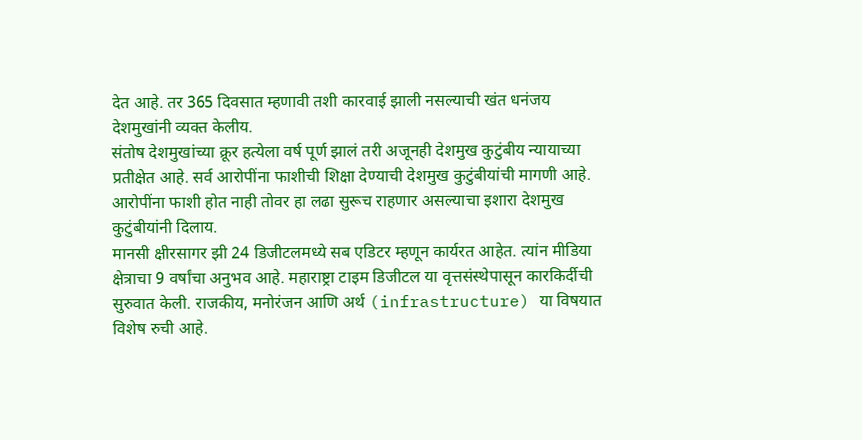देत आहे. तर 365 दिवसात म्हणावी तशी कारवाई झाली नसल्याची खंत धनंजय देशमुखांनी व्यक्त केलीय.
संतोष देशमुखांच्या क्रूर हत्येला वर्ष पूर्ण झालं तरी अजूनही देशमुख कुटुंबीय न्यायाच्या प्रतीक्षेत आहे. सर्व आरोपींना फाशीची शिक्षा देण्याची देशमुख कुटुंबीयांची मागणी आहे. आरोपींना फाशी होत नाही तोवर हा लढा सुरूच राहणार असल्याचा इशारा देशमुख कुटुंबीयांनी दिलाय.
मानसी क्षीरसागर झी 24 डिजीटलमध्ये सब एडिटर म्हणून कार्यरत आहेत. त्यांन मीडिया क्षेत्राचा 9 वर्षांचा अनुभव आहे. महाराष्ट्रा टाइम डिजीटल या वृत्तसंस्थेपासून कारकिर्दीची सुरुवात केली. राजकीय, मनोरंजन आणि अर्थ (infrastructure) या विषयात विशेष रुची आहे.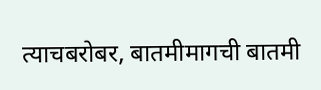त्याचबरोबर, बातमीमागची बातमी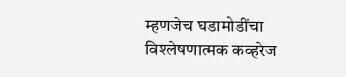म्हणजेच घडामोडींचा विश्लेषणात्मक कव्हरेज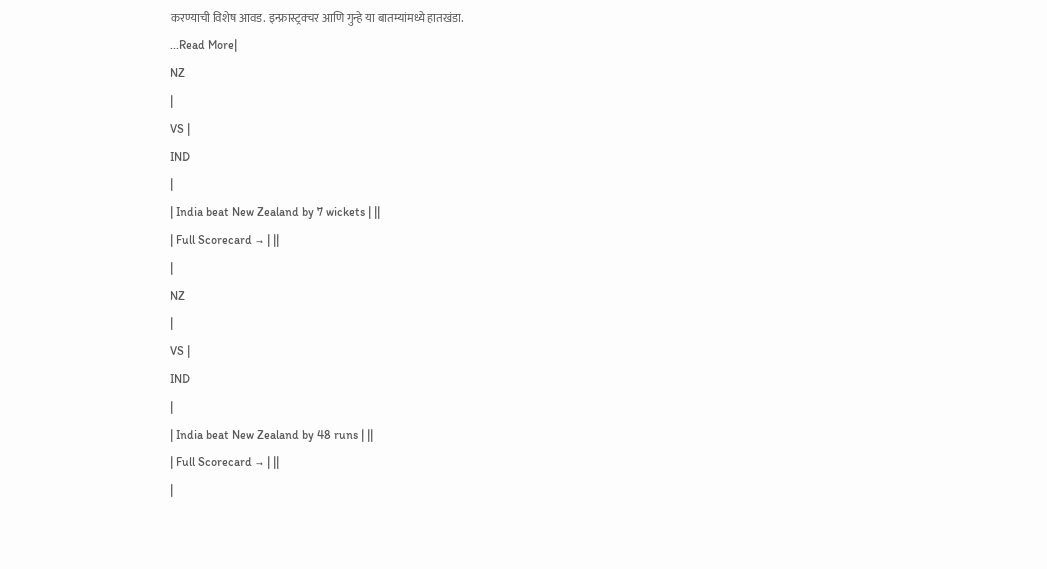करण्याची विशेष आवड. इन्फ्रास्ट्रक्चर आणि गुन्हे या बातम्यांमध्ये हातखंडा.
...Read More|
NZ
|
VS |
IND
|
| India beat New Zealand by 7 wickets | ||
| Full Scorecard → | ||
|
NZ
|
VS |
IND
|
| India beat New Zealand by 48 runs | ||
| Full Scorecard → | ||
|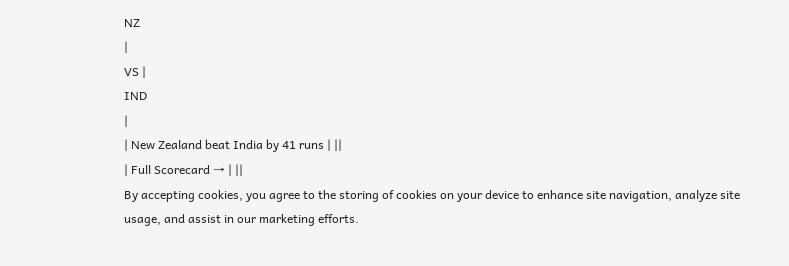NZ
|
VS |
IND
|
| New Zealand beat India by 41 runs | ||
| Full Scorecard → | ||
By accepting cookies, you agree to the storing of cookies on your device to enhance site navigation, analyze site usage, and assist in our marketing efforts.